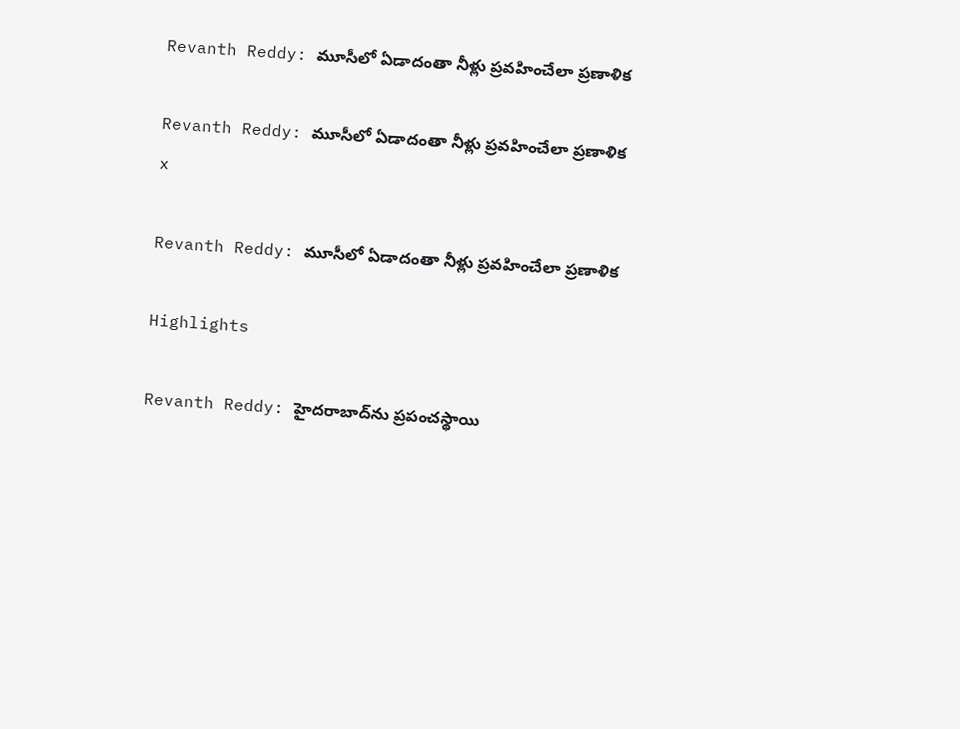Revanth Reddy: మూసీలో ఏడాదంతా నీళ్లు ప్రవహించేలా ప్రణాళిక

Revanth Reddy: మూసీలో ఏడాదంతా నీళ్లు ప్రవహించేలా ప్రణాళిక
x

Revanth Reddy: మూసీలో ఏడాదంతా నీళ్లు ప్రవహించేలా ప్రణాళిక

Highlights

Revanth Reddy: హైదరాబాద్‌ను ప్రపంచస్థాయి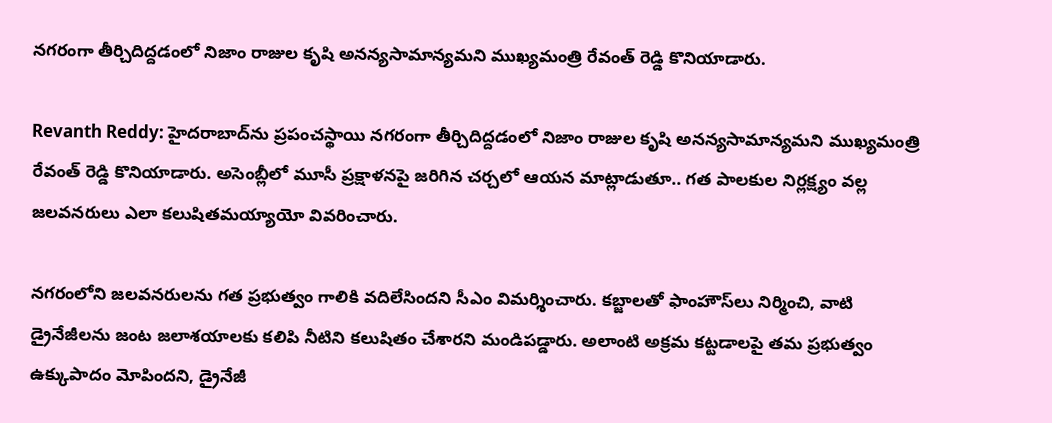నగరంగా తీర్చిదిద్దడంలో నిజాం రాజుల కృషి అనన్యసామాన్యమని ముఖ్యమంత్రి రేవంత్ రెడ్డి కొనియాడారు.

Revanth Reddy: హైదరాబాద్‌ను ప్రపంచస్థాయి నగరంగా తీర్చిదిద్దడంలో నిజాం రాజుల కృషి అనన్యసామాన్యమని ముఖ్యమంత్రి రేవంత్ రెడ్డి కొనియాడారు. అసెంబ్లీలో మూసీ ప్రక్షాళనపై జరిగిన చర్చలో ఆయన మాట్లాడుతూ.. గత పాలకుల నిర్లక్ష్యం వల్ల జలవనరులు ఎలా కలుషితమయ్యాయో వివరించారు.

నగరంలోని జలవనరులను గత ప్రభుత్వం గాలికి వదిలేసిందని సీఎం విమర్శించారు. కబ్జాలతో ఫాంహౌస్‌లు నిర్మించి, వాటి డ్రైనేజీలను జంట జలాశయాలకు కలిపి నీటిని కలుషితం చేశారని మండిపడ్డారు. అలాంటి అక్రమ కట్టడాలపై తమ ప్రభుత్వం ఉక్కుపాదం మోపిందని, డ్రైనేజీ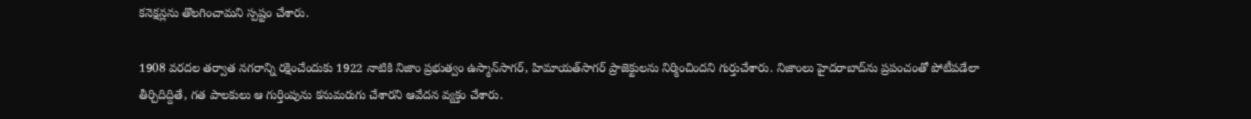కనెక్షన్లను తొలగించామని స్పష్టం చేశారు.

1908 వరదల తర్వాత నగరాన్ని రక్షించేందుకు 1922 నాటికి నిజాం ప్రభుత్వం ఉస్మాన్‌సాగర్, హిమాయత్‌సాగర్ ప్రాజెక్టులను నిర్మించిందని గుర్తుచేశారు. నిజాంలు హైదరాబాద్‌ను ప్రపంచంతో పోటీపడేలా తీర్చిదిద్దితే, గత పాలకులు ఆ గుర్తింపును కనుమరుగు చేశారని ఆవేదన వ్యక్తం చేశారు.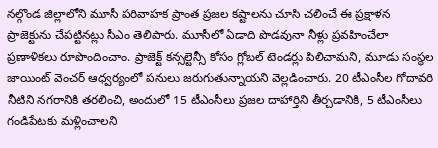నల్గొండ జిల్లాలోని మూసీ పరివాహక ప్రాంత ప్రజల కష్టాలను చూసి చలించే ఈ ప్రక్షాళన ప్రాజెక్టును చేపట్టినట్లు సీఎం తెలిపారు. మూసీలో ఏడాది పొడవునా నీళ్లు ప్రవహించేలా ప్రణాళికలు రూపొందించాం. ప్రాజెక్ట్ కన్సల్టెన్సీ కోసం గ్లోబల్ టెండర్లు పిలిచామని, మూడు సంస్థల జాయింట్ వెంచర్ ఆధ్వర్యంలో పనులు జరుగుతున్నాయని వెల్లడించారు. 20 టీఎంసీల గోదావరి నీటిని నగరానికి తరలించి, అందులో 15 టీఎంసీలు ప్రజల దాహార్తిని తీర్చడానికి, 5 టీఎంసీలు గండిపేటకు మళ్లించాలని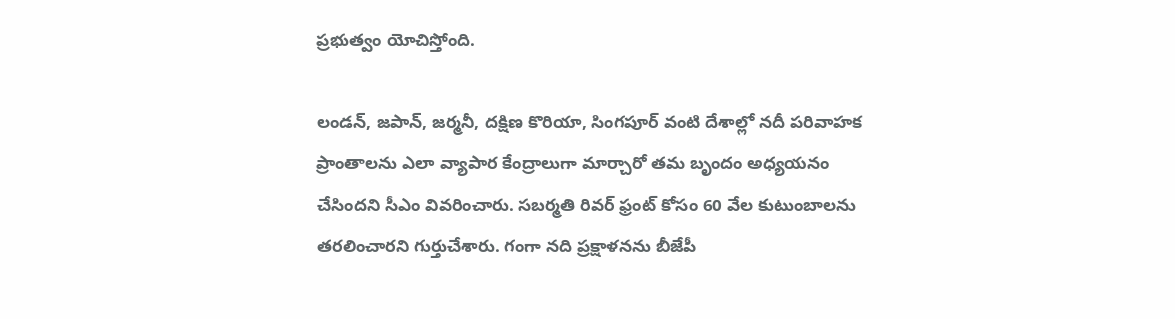ప్రభుత్వం యోచిస్తోంది.

లండన్, జపాన్, జర్మనీ, దక్షిణ కొరియా, సింగపూర్ వంటి దేశాల్లో నదీ పరివాహక ప్రాంతాలను ఎలా వ్యాపార కేంద్రాలుగా మార్చారో తమ బృందం అధ్యయనం చేసిందని సీఎం వివరించారు. సబర్మతి రివర్ ఫ్రంట్ కోసం 60 వేల కుటుంబాలను తరలించారని గుర్తుచేశారు. గంగా నది ప్రక్షాళనను బీజేపీ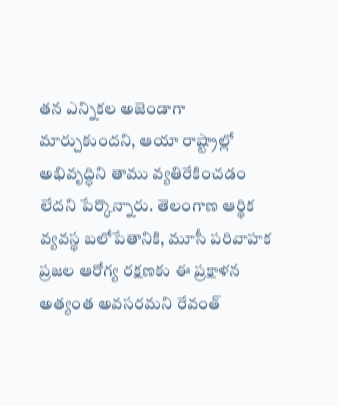తన ఎన్నికల అజెండాగా మార్చుకుందని, ఆయా రాష్ట్రాల్లో అభివృద్ధిని తాము వ్యతిరేకించడం లేదని పేర్కొన్నారు. తెలంగాణ ఆర్థిక వ్యవస్థ బలోపేతానికి, మూసీ పరివాహక ప్రజల ఆరోగ్య రక్షణకు ఈ ప్రక్షాళన అత్యంత అవసరమని రేవంత్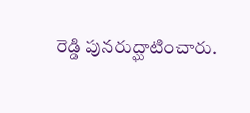రెడ్డి పునరుద్ఘాటించారు.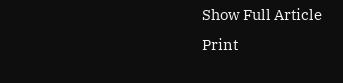Show Full Article
Print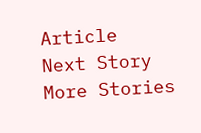Article
Next Story
More Stories